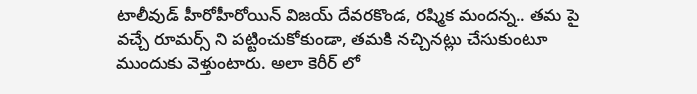టాలీవుడ్ హీరోహీరోయిన్ విజయ్ దేవరకొండ, రష్మిక మందన్న.. తమ పై వచ్చే రూమర్స్ ని పట్టించుకోకుండా, తమకి నచ్చినట్లు చేసుకుంటూ ముందుకు వెళ్తుంటారు. అలా కెరీర్ లో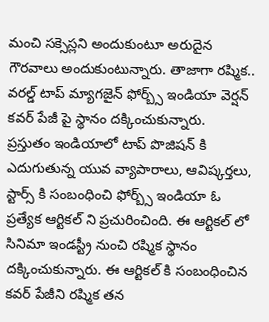మంచి సక్సెస్లని అందుకుంటూ అరుదైన గౌరవాలు అందుకుంటున్నారు. తాజాగా రష్మిక.. వరల్డ్ టాప్ మ్యాగజైన్ ఫోర్బ్స్ ఇండియా వెర్షన్ కవర్ పేజీ పై స్థానం దక్కించుకున్నారు.
ప్రస్తుతం ఇండియాలో టాప్ పొజిషన్ కి ఎదుగుతున్న యువ వ్యాపారాలు, ఆవిష్కర్తలు, స్టార్స్ కి సంబంధించి ఫోర్బ్స్ ఇండియా ఓ ప్రత్యేక ఆర్టికల్ ని ప్రచురించింది. ఈ ఆర్టికల్ లో సినిమా ఇండస్ట్రీ నుంచి రష్మిక స్థానం దక్కించుకున్నారు. ఈ ఆర్టికల్ కి సంబంధించిన కవర్ పేజీని రష్మిక తన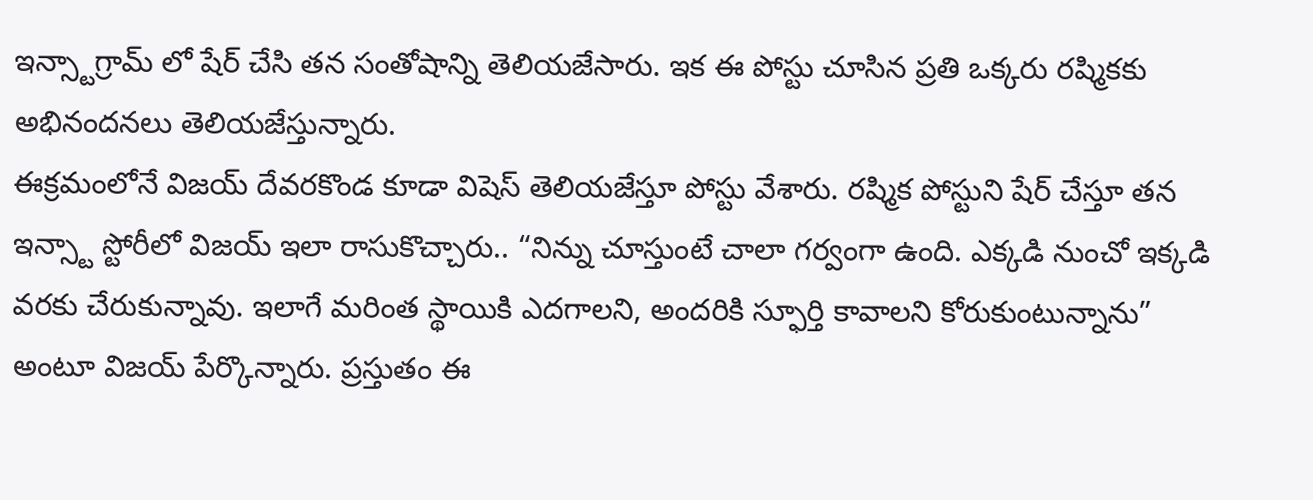ఇన్స్టాగ్రామ్ లో షేర్ చేసి తన సంతోషాన్ని తెలియజేసారు. ఇక ఈ పోస్టు చూసిన ప్రతి ఒక్కరు రష్మికకు అభినందనలు తెలియజేస్తున్నారు.
ఈక్రమంలోనే విజయ్ దేవరకొండ కూడా విషెస్ తెలియజేస్తూ పోస్టు వేశారు. రష్మిక పోస్టుని షేర్ చేస్తూ తన ఇన్స్టా స్టోరీలో విజయ్ ఇలా రాసుకొచ్చారు.. “నిన్ను చూస్తుంటే చాలా గర్వంగా ఉంది. ఎక్కడి నుంచో ఇక్కడి వరకు చేరుకున్నావు. ఇలాగే మరింత స్థాయికి ఎదగాలని, అందరికి స్ఫూర్తి కావాలని కోరుకుంటున్నాను” అంటూ విజయ్ పేర్కొన్నారు. ప్రస్తుతం ఈ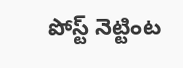పోస్ట్ నెట్టింట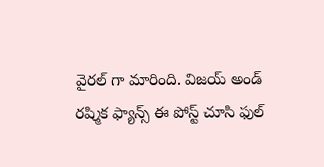వైరల్ గా మారింది. విజయ్ అండ్ రష్మిక ఫ్యాన్స్ ఈ పోస్ట్ చూసి ఫుల్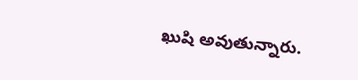ఖుషి అవుతున్నారు.